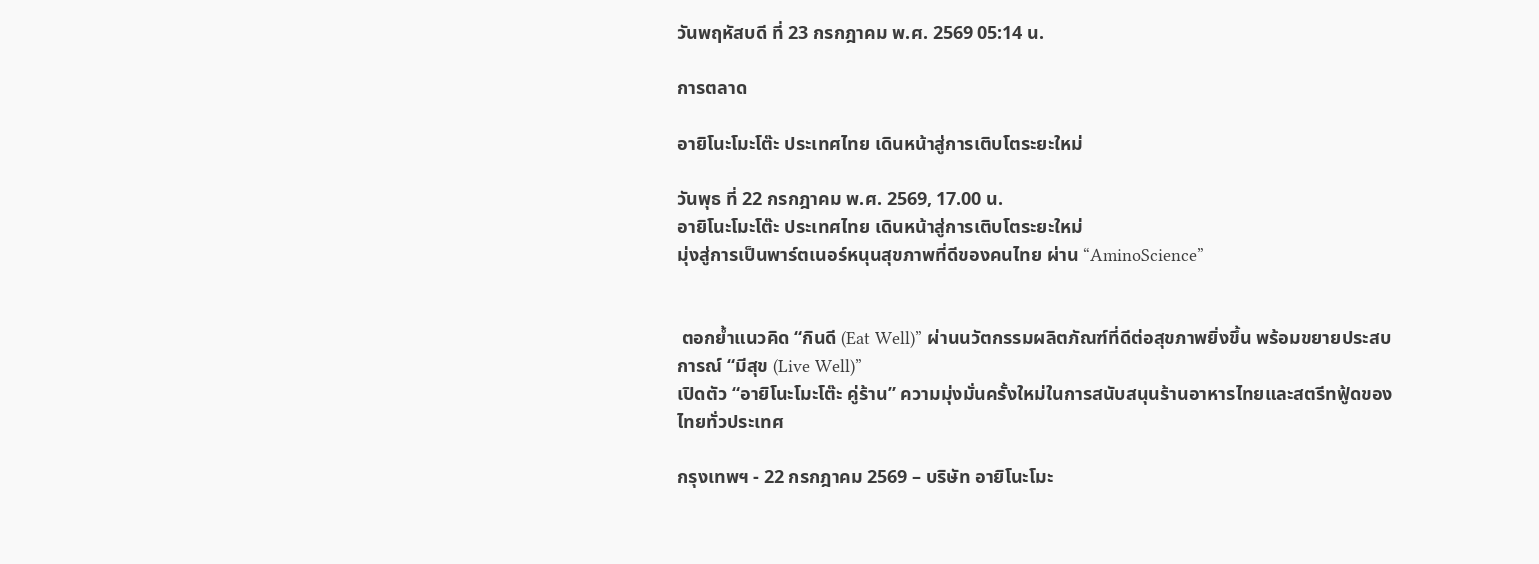วันพฤหัสบดี ที่ 23 กรกฎาคม พ.ศ. 2569 05:14 น.

การตลาด

อายิโนะโมะโต๊ะ ประเทศไทย เดินหน้าสู่การเติบโตระยะใหม่

วันพุธ ที่ 22 กรกฎาคม พ.ศ. 2569, 17.00 น.
อายิโนะโมะโต๊ะ ประเทศไทย เดินหน้าสู่การเติบโตระยะใหม่
มุ่งสู่การเป็นพาร์ตเนอร์หนุนสุขภาพที่ดีของคนไทย ผ่าน “AminoScience”


 ตอกย้ำแนวคิด “กินดี (Eat Well)” ผ่านนวัตกรรมผลิตภัณฑ์ที่ดีต่อสุขภาพยิ่งขึ้น พร้อมขยายประสบการณ์ “มีสุข (Live Well)”
เปิดตัว “อายิโนะโมะโต๊ะ คู่ร้าน” ความมุ่งมั่นครั้งใหม่ในการสนับสนุนร้านอาหารไทยและสตรีทฟู้ดของไทยทั่วประเทศ

กรุงเทพฯ - 22 กรกฎาคม 2569 – บริษัท อายิโนะโมะ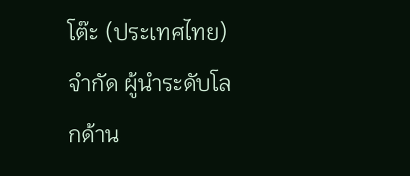โต๊ะ (ประเทศไทย) จำกัด ผู้นำระดับโลกด้าน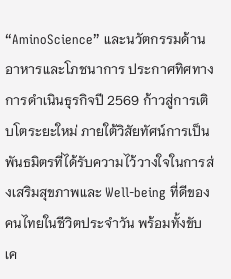“AminoScience” และนวัตกรรมด้านอาหารและโภชนาการ ประกาศทิศทางการดำเนินธุรกิจปี 2569 ก้าวสู่การเติบโตระยะใหม่ ภายใต้วิสัยทัศน์การเป็นพันธมิตรที่ได้รับความไว้วางใจในการส่งเสริมสุขภาพและ Well-being ที่ดีของคนไทยในชีวิตประจำวัน พร้อมทั้งขับเค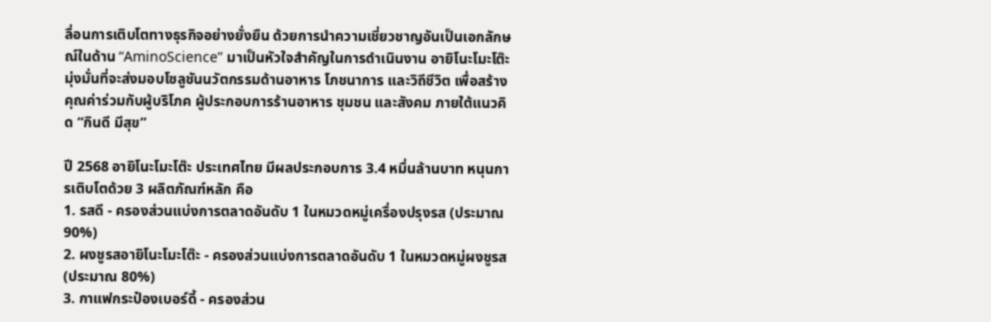ลื่อนการเติบโตทางธุรกิจอย่างยั่งยืน ด้วยการนำความเชี่ยวชาญอันเป็นเอกลักษณ์ในด้าน “AminoScience” มาเป็นหัวใจสำคัญในการดำเนินงาน อายิโนะโมะโต๊ะมุ่งมั่นที่จะส่งมอบโซลูชันนวัตกรรมด้านอาหาร โภชนาการ และวิถีชีวิต เพื่อสร้างคุณค่าร่วมกับผู้บริโภค ผู้ประกอบการร้านอาหาร ชุมชน และสังคม ภายใต้แนวคิด “กินดี มีสุข”

ปี 2568 อายิโนะโมะโต๊ะ ประเทศไทย มีผลประกอบการ 3.4 หมื่นล้านบาท หนุนการเติบโตด้วย 3 ผลิตภัณฑ์หลัก คือ
1. รสดี - ครองส่วนแบ่งการตลาดอันดับ 1 ในหมวดหมู่เครื่องปรุงรส (ประมาณ 90%)
2. ผงชูรสอายิโนะโมะโต๊ะ - ครองส่วนแบ่งการตลาดอันดับ 1 ในหมวดหมู่ผงชูรส (ประมาณ 80%)
3. กาแฟกระป๋องเบอร์ดี้ - ครองส่วน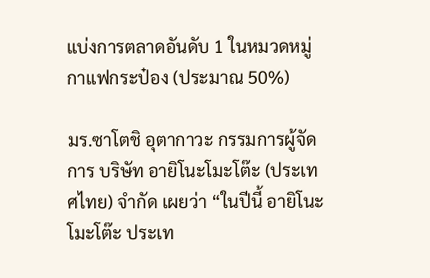แบ่งการตลาดอันดับ 1 ในหมวดหมู่กาแฟกระป๋อง (ประมาณ 50%)

มร.ซาโตชิ อุตากาวะ กรรมการผู้จัดการ บริษัท อายิโนะโมะโต๊ะ (ประเทศไทย) จำกัด เผยว่า “ในปีนี้ อายิโนะโมะโต๊ะ ประเท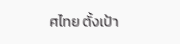ศไทย ตั้งเป้า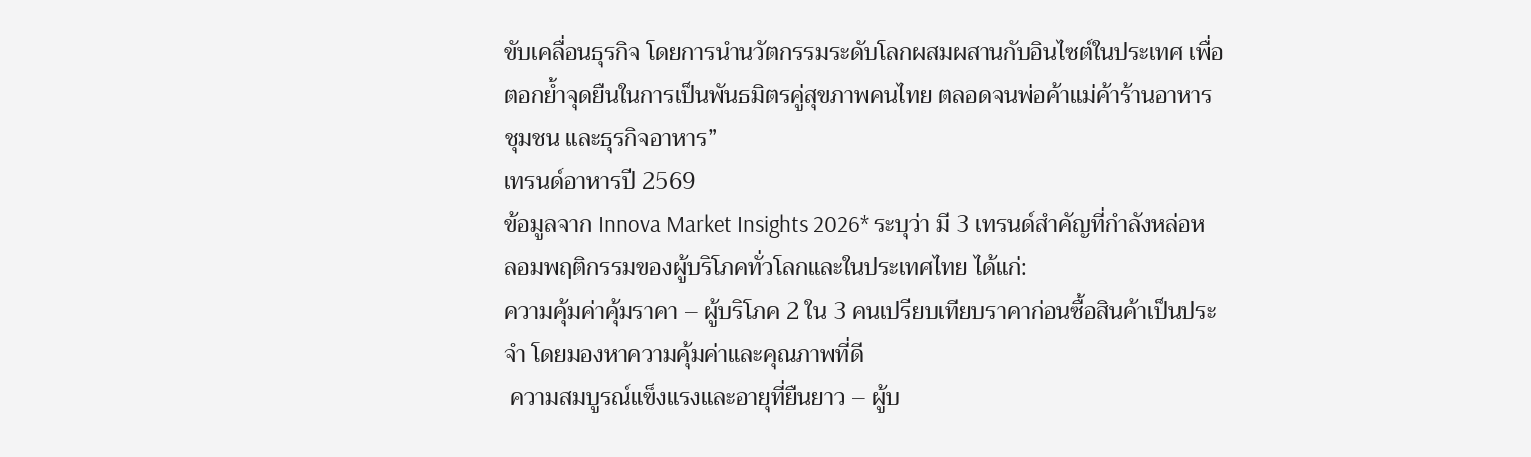ขับเคลื่อนธุรกิจ โดยการนำนวัตกรรมระดับโลกผสมผสานกับอินไซต์ในประเทศ เพื่อตอกย้ำจุดยืนในการเป็นพันธมิตรคู่สุขภาพคนไทย ตลอดจนพ่อค้าแม่ค้าร้านอาหาร ชุมชน และธุรกิจอาหาร”
เทรนด์อาหารปี 2569
ข้อมูลจาก Innova Market Insights 2026* ระบุว่า มี 3 เทรนด์สำคัญที่กำลังหล่อหลอมพฤติกรรมของผู้บริโภคทั่วโลกและในประเทศไทย ได้แก่:
ความคุ้มค่าคุ้มราคา – ผู้บริโภค 2 ใน 3 คนเปรียบเทียบราคาก่อนซื้อสินค้าเป็นประจำ โดยมองหาความคุ้มค่าและคุณภาพที่ดี
 ความสมบูรณ์แข็งแรงและอายุที่ยืนยาว – ผู้บ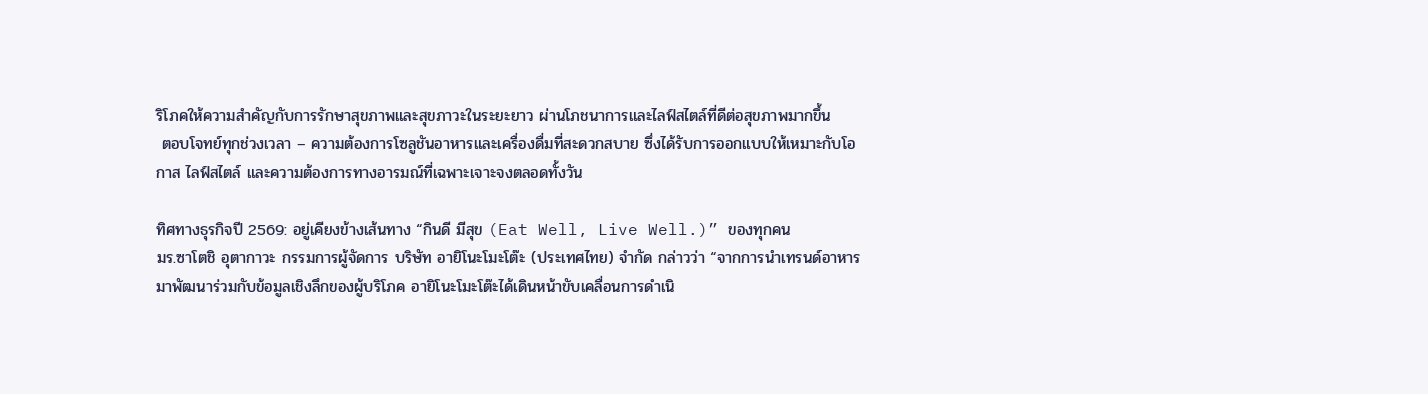ริโภคให้ความสำคัญกับการรักษาสุขภาพและสุขภาวะในระยะยาว ผ่านโภชนาการและไลฟ์สไตล์ที่ดีต่อสุขภาพมากขึ้น
 ตอบโจทย์ทุกช่วงเวลา – ความต้องการโซลูชันอาหารและเครื่องดื่มที่สะดวกสบาย ซึ่งได้รับการออกแบบให้เหมาะกับโอกาส ไลฟ์สไตล์ และความต้องการทางอารมณ์ที่เฉพาะเจาะจงตลอดทั้งวัน

ทิศทางธุรกิจปี 2569: อยู่เคียงข้างเส้นทาง “กินดี มีสุข (Eat Well, Live Well.)” ของทุกคน
มร.ซาโตชิ อุตากาวะ กรรมการผู้จัดการ บริษัท อายิโนะโมะโต๊ะ (ประเทศไทย) จำกัด กล่าวว่า “จากการนำเทรนด์อาหารมาพัฒนาร่วมกับข้อมูลเชิงลึกของผู้บริโภค อายิโนะโมะโต๊ะได้เดินหน้าขับเคลื่อนการดำเนิ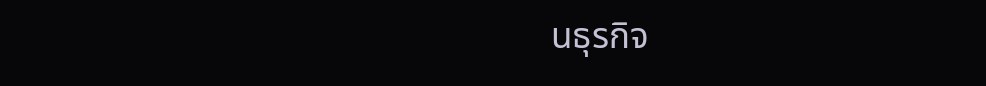นธุรกิจ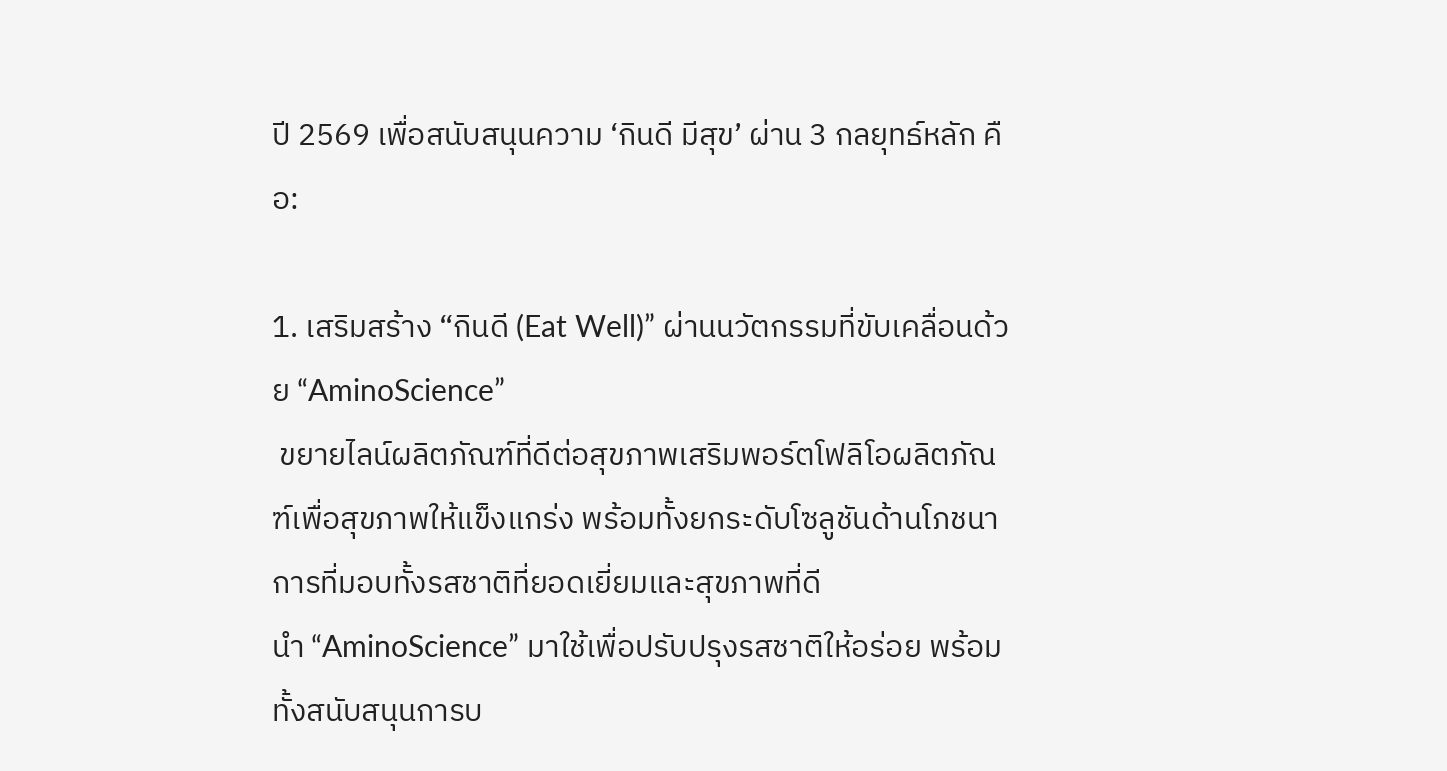ปี 2569 เพื่อสนับสนุนความ ‘กินดี มีสุข’ ผ่าน 3 กลยุทธ์หลัก คือ:

1. เสริมสร้าง “กินดี (Eat Well)” ผ่านนวัตกรรมที่ขับเคลื่อนด้วย “AminoScience”
 ขยายไลน์ผลิตภัณฑ์ที่ดีต่อสุขภาพเสริมพอร์ตโฟลิโอผลิตภัณฑ์เพื่อสุขภาพให้แข็งแกร่ง พร้อมทั้งยกระดับโซลูชันด้านโภชนาการที่มอบทั้งรสชาติที่ยอดเยี่ยมและสุขภาพที่ดี
นำ “AminoScience” มาใช้เพื่อปรับปรุงรสชาติให้อร่อย พร้อมทั้งสนับสนุนการบ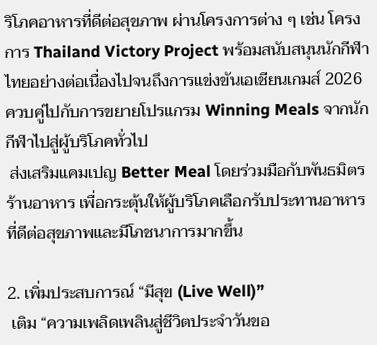ริโภคอาหารที่ดีต่อสุขภาพ ผ่านโครงการต่าง ๆ เช่น โครงการ Thailand Victory Project พร้อมสนับสนุนนักกีฬาไทยอย่างต่อเนื่องไปจนถึงการแข่งขันเอเชียนเกมส์ 2026 ควบคู่ไปกับการขยายโปรแกรม Winning Meals จากนักกีฬาไปสู่ผู้บริโภคทั่วไป
 ส่งเสริมแคมเปญ Better Meal โดยร่วมมือกับพันธมิตรร้านอาหาร เพื่อกระตุ้นให้ผู้บริโภคเลือกรับประทานอาหารที่ดีต่อสุขภาพและมีโภชนาการมากขึ้น

2. เพิ่มประสบการณ์ “มีสุข (Live Well)”
 เติม “ความเพลิดเพลินสู่ชีวิตประจำวันขอ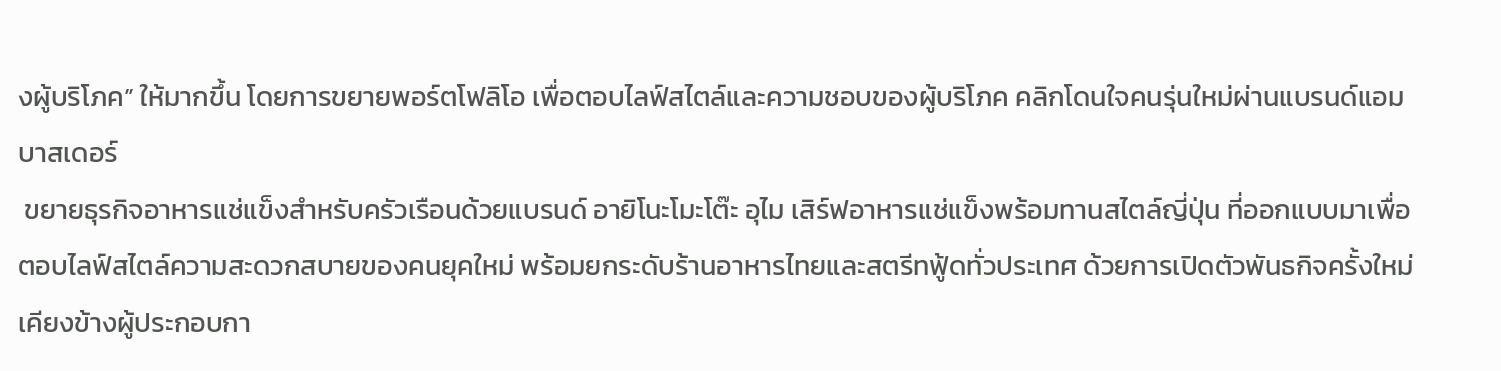งผู้บริโภค” ให้มากขึ้น โดยการขยายพอร์ตโฟลิโอ เพื่อตอบไลฟ์สไตล์และความชอบของผู้บริโภค คลิกโดนใจคนรุ่นใหม่ผ่านแบรนด์แอมบาสเดอร์
 ขยายธุรกิจอาหารแช่แข็งสำหรับครัวเรือนด้วยแบรนด์ อายิโนะโมะโต๊ะ อุไม เสิร์ฟอาหารแช่แข็งพร้อมทานสไตล์ญี่ปุ่น ที่ออกแบบมาเพื่อตอบไลฟ์สไตล์ความสะดวกสบายของคนยุคใหม่ พร้อมยกระดับร้านอาหารไทยและสตรีทฟู้ดทั่วประเทศ ด้วยการเปิดตัวพันธกิจครั้งใหม่เคียงข้างผู้ประกอบกา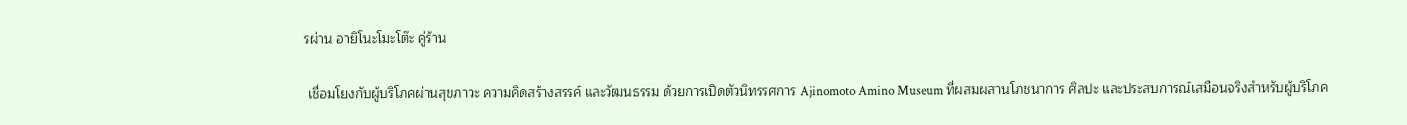รผ่าน อายิโนะโมะโต๊ะ คู่ร้าน

 เชื่อมโยงกับผู้บริโภคผ่านสุขภาวะ ความคิดสร้างสรรค์ และวัฒนธรรม ด้วยการเปิดตัวนิทรรศการ Ajinomoto Amino Museum ที่ผสมผสานโภชนาการ ศิลปะ และประสบการณ์เสมือนจริงสำหรับผู้บริโภค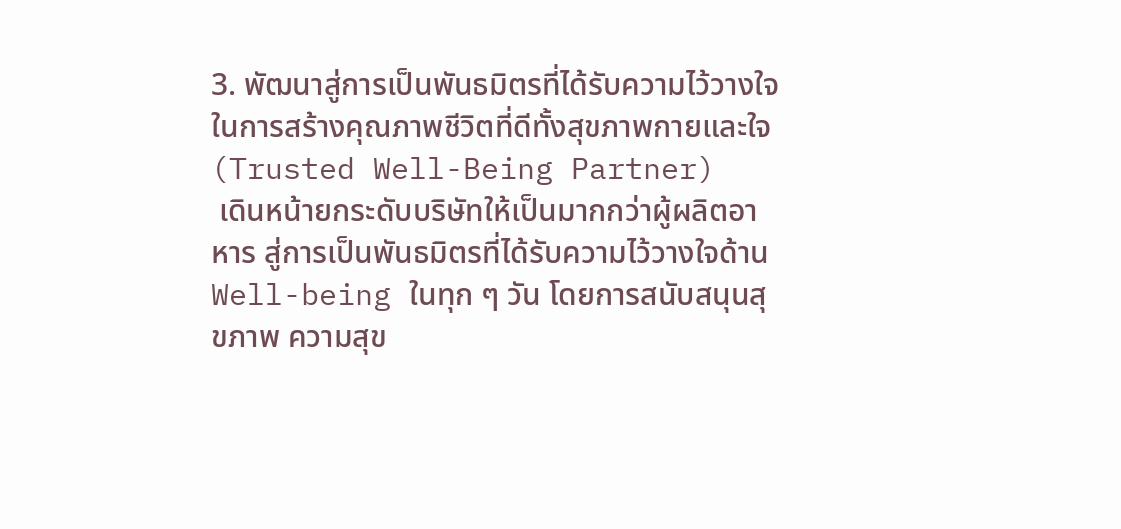3. พัฒนาสู่การเป็นพันธมิตรที่ได้รับความไว้วางใจในการสร้างคุณภาพชีวิตที่ดีทั้งสุขภาพกายและใจ (Trusted Well-Being Partner)
 เดินหน้ายกระดับบริษัทให้เป็นมากกว่าผู้ผลิตอาหาร สู่การเป็นพันธมิตรที่ได้รับความไว้วางใจด้าน Well-being ในทุก ๆ วัน โดยการสนับสนุนสุขภาพ ความสุข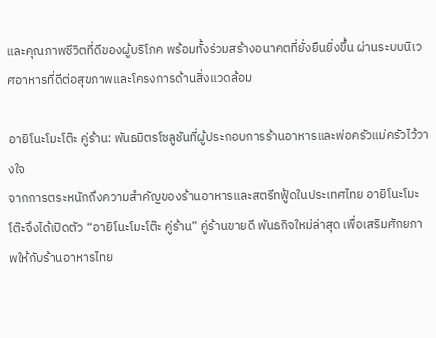และคุณภาพชีวิตที่ดีของผู้บริโภค พร้อมทั้งร่วมสร้างอนาคตที่ยั่งยืนยิ่งขึ้น ผ่านระบบนิเวศอาหารที่ดีต่อสุขภาพและโครงการด้านสิ่งแวดล้อม

อายิโนะโมะโต๊ะ คู่ร้าน: พันธมิตรโซลูชันที่ผู้ประกอบการร้านอาหารและพ่อครัวแม่ครัวไว้วางใจ
จากการตระหนักถึงความสำคัญของร้านอาหารและสตรีทฟู้ดในประเทศไทย อายิโนะโมะโต๊ะจึงได้เปิดตัว “อายิโนะโมะโต๊ะ คู่ร้าน” คู่ร้านขายดี พันธกิจใหม่ล่าสุด เพื่อเสริมศักยภาพให้กับร้านอาหารไทย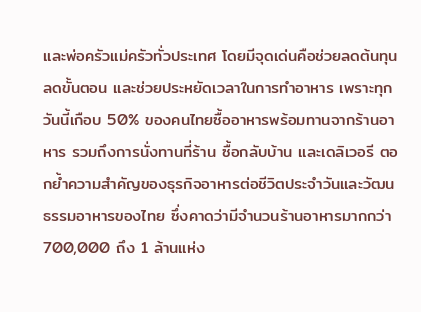และพ่อครัวแม่ครัวทั่วประเทศ โดยมีจุดเด่นคือช่วยลดต้นทุน ลดขั้นตอน และช่วยประหยัดเวลาในการทำอาหาร เพราะทุกวันนี้เกือบ 50% ของคนไทยซื้ออาหารพร้อมทานจากร้านอาหาร รวมถึงการนั่งทานที่ร้าน ซื้อกลับบ้าน และเดลิเวอรี ตอกย้ำความสำคัญของธุรกิจอาหารต่อชีวิตประจำวันและวัฒนธรรมอาหารของไทย ซึ่งคาดว่ามีจำนวนร้านอาหารมากกว่า 700,000 ถึง 1 ล้านแห่ง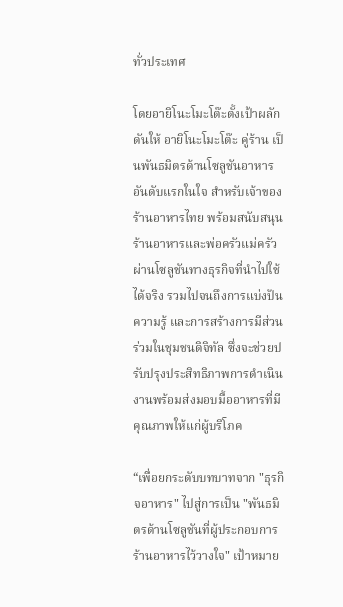ทั่วประเทศ

โดยอายิโนะโมะโต๊ะตั้งเป้าผลักดันให้ อายิโนะโมะโต๊ะ คู่ร้าน เป็นพันธมิตรด้านโซลูชันอาหารอันดับแรกในใจ สำหรับเจ้าของร้านอาหารไทย พร้อมสนับสนุนร้านอาหารและพ่อครัวแม่ครัวผ่านโซลูชันทางธุรกิจที่นำไปใช้ได้จริง รวมไปจนถึงการแบ่งปันความรู้ และการสร้างการมีส่วนร่วมในชุมชนดิจิทัล ซึ่งจะช่วยปรับปรุงประสิทธิภาพการดำเนินงานพร้อมส่งมอบมื้ออาหารที่มีคุณภาพให้แก่ผู้บริโภค

“เพื่อยกระดับบทบาทจาก "ธุรกิจอาหาร" ไปสู่การเป็น "พันธมิตรด้านโซลูชันที่ผู้ประกอบการร้านอาหารไว้วางใจ" เป้าหมาย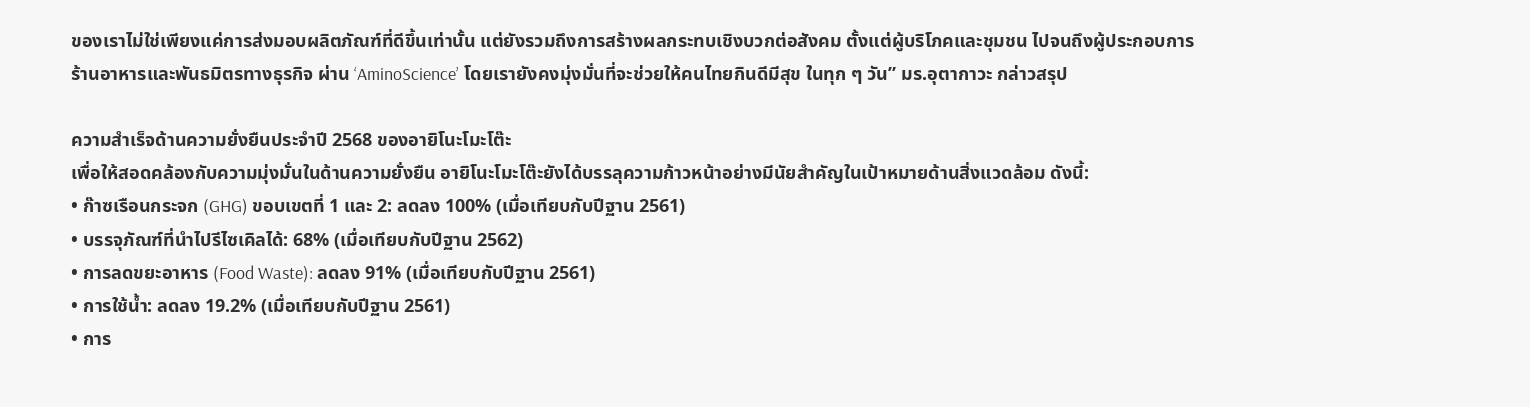ของเราไม่ใช่เพียงแค่การส่งมอบผลิตภัณฑ์ที่ดีขึ้นเท่านั้น แต่ยังรวมถึงการสร้างผลกระทบเชิงบวกต่อสังคม ตั้งแต่ผู้บริโภคและชุมชน ไปจนถึงผู้ประกอบการร้านอาหารและพันธมิตรทางธุรกิจ ผ่าน ‘AminoScience’ โดยเรายังคงมุ่งมั่นที่จะช่วยให้คนไทยกินดีมีสุข ในทุก ๆ วัน” มร.อุตากาวะ กล่าวสรุป

ความสำเร็จด้านความยั่งยืนประจำปี 2568 ของอายิโนะโมะโต๊ะ
เพื่อให้สอดคล้องกับความมุ่งมั่นในด้านความยั่งยืน อายิโนะโมะโต๊ะยังได้บรรลุความก้าวหน้าอย่างมีนัยสำคัญในเป้าหมายด้านสิ่งแวดล้อม ดังนี้:
• ก๊าซเรือนกระจก (GHG) ขอบเขตที่ 1 และ 2: ลดลง 100% (เมื่อเทียบกับปีฐาน 2561)
• บรรจุภัณฑ์ที่นำไปรีไซเคิลได้: 68% (เมื่อเทียบกับปีฐาน 2562)
• การลดขยะอาหาร (Food Waste): ลดลง 91% (เมื่อเทียบกับปีฐาน 2561)
• การใช้น้ำ: ลดลง 19.2% (เมื่อเทียบกับปีฐาน 2561)
• การ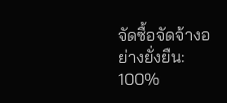จัดซื้อจัดจ้างอย่างยั่งยืน: 100%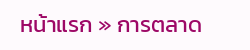หน้าแรก » การตลาด